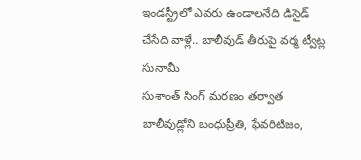ఇండస్ట్రీలో ఎవరు ఉండాలనేది డిసైడ్ చేసేది వాళ్లే.. బాలీవుడ్ తీరుపై వర్మ ట్వీట్ల సునామీ
సుశాంత్ సింగ్ మరణం తర్వాత బాలీవుడ్లోని బంధుప్రీతి, ఫేవరిటిజం,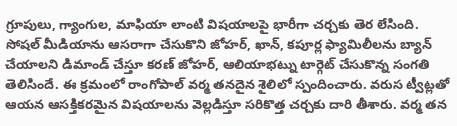గ్రూపులు, గ్యాంగుల, మాఫియా లాంటి విషయాలపై భారీగా చర్చకు తెర లేసింది. సోషల్ మీడియాను ఆసరాగా చేసుకొని జోహర్, ఖాన్, కపూర్ల ఫ్యామిలీలను బ్యాన్ చేయాలని డిమాండ్ చేస్తూ కరణ్ జోహర్, ఆలియాభట్ను టార్గెట్ చేసుకొన్న సంగతి తెలిసిందే. ఈ క్రమంలో రాంగోపాల్ వర్మ తనదైన శైలిలో స్పందించారు. వరుస ట్వీట్లతో ఆయన ఆసక్తికరమైన విషయాలను వెల్లడిస్తూ సరికొత్త చర్చకు దారి తీశారు. వర్మ తన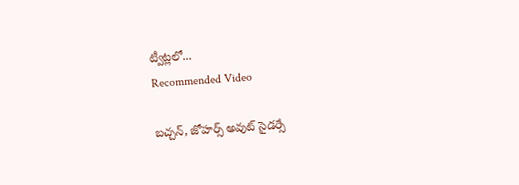ట్వీట్లలో...
Recommended Video

బచ్చన్, జోహర్స్ అవుట్ సైడర్సే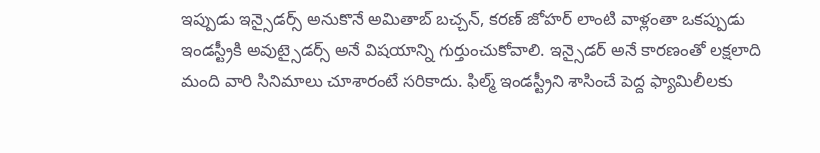ఇప్పుడు ఇన్సైడర్స్ అనుకొనే అమితాబ్ బచ్చన్, కరణ్ జోహర్ లాంటి వాళ్లంతా ఒకప్పుడు ఇండస్ట్రీకి అవుట్సైడర్స్ అనే విషయాన్ని గుర్తుంచుకోవాలి. ఇన్సైడర్ అనే కారణంతో లక్షలాది మంది వారి సినిమాలు చూశారంటే సరికాదు. ఫిల్మ్ ఇండస్ట్రీని శాసించే పెద్ద ఫ్యామిలీలకు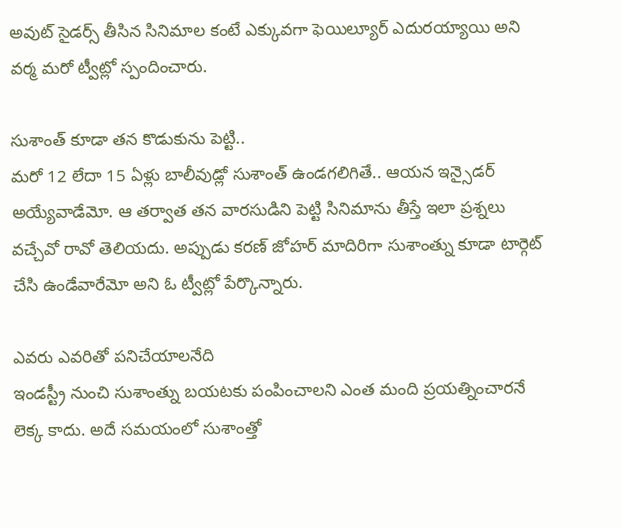అవుట్ సైడర్స్ తీసిన సినిమాల కంటే ఎక్కువగా ఫెయిల్యూర్ ఎదురయ్యాయి అని వర్మ మరో ట్వీట్లో స్పందించారు.

సుశాంత్ కూడా తన కొడుకును పెట్టి..
మరో 12 లేదా 15 ఏళ్లు బాలీవుడ్లో సుశాంత్ ఉండగలిగితే.. ఆయన ఇన్సైడర్ అయ్యేవాడేమో. ఆ తర్వాత తన వారసుడిని పెట్టి సినిమాను తీస్తే ఇలా ప్రశ్నలు వచ్చేవో రావో తెలియదు. అప్పుడు కరణ్ జోహర్ మాదిరిగా సుశాంత్ను కూడా టార్గెట్ చేసి ఉండేవారేమో అని ఓ ట్వీట్లో పేర్కొన్నారు.

ఎవరు ఎవరితో పనిచేయాలనేది
ఇండస్ట్రీ నుంచి సుశాంత్ను బయటకు పంపించాలని ఎంత మంది ప్రయత్నించారనే లెక్క కాదు. అదే సమయంలో సుశాంత్తో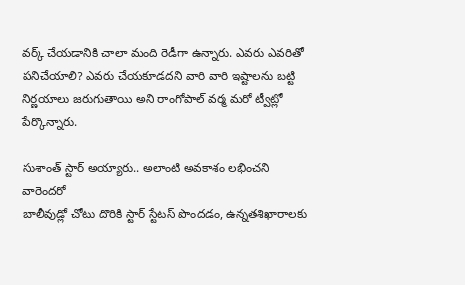వర్క్ చేయడానికి చాలా మంది రెడీగా ఉన్నారు. ఎవరు ఎవరితో పనిచేయాలి? ఎవరు చేయకూడదని వారి వారి ఇష్టాలను బట్టి నిర్ణయాలు జరుగుతాయి అని రాంగోపాల్ వర్మ మరో ట్వీట్లో పేర్కొన్నారు.

సుశాంత్ స్టార్ అయ్యారు.. అలాంటి అవకాశం లభించని వారెందరో
బాలీవుడ్లో చోటు దొరికి స్టార్ స్టేటస్ పొందడం, ఉన్నతశిఖారాలకు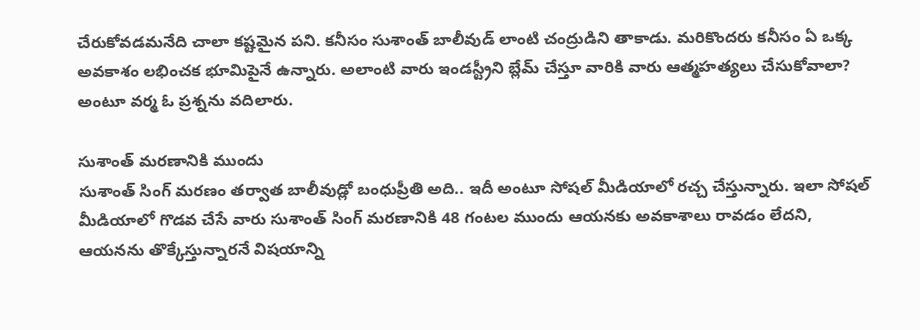చేరుకోవడమనేది చాలా కష్టమైన పని. కనీసం సుశాంత్ బాలీవుడ్ లాంటి చంద్రుడిని తాకాడు. మరికొందరు కనీసం ఏ ఒక్క అవకాశం లభించక భూమిపైనే ఉన్నారు. అలాంటి వారు ఇండస్ట్రీని బ్లేమ్ చేస్తూ వారికి వారు ఆత్మహత్యలు చేసుకోవాలా? అంటూ వర్మ ఓ ప్రశ్నను వదిలారు.

సుశాంత్ మరణానికి ముందు
సుశాంత్ సింగ్ మరణం తర్వాత బాలీవుడ్లో బంధుప్రీతి అది.. ఇదీ అంటూ సోషల్ మీడియాలో రచ్చ చేస్తున్నారు. ఇలా సోషల్ మీడియాలో గొడవ చేసే వారు సుశాంత్ సింగ్ మరణానికి 48 గంటల ముందు ఆయనకు అవకాశాలు రావడం లేదని, ఆయనను తొక్కేస్తున్నారనే విషయాన్ని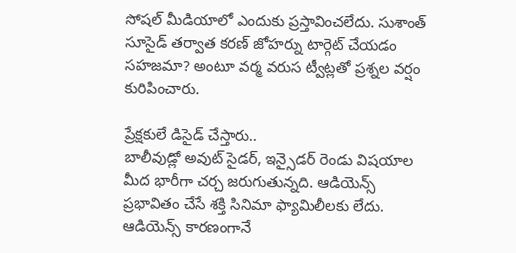సోషల్ మీడియాలో ఎందుకు ప్రస్తావించలేదు. సుశాంత్ సూసైడ్ తర్వాత కరణ్ జోహర్ను టార్గెట్ చేయడం సహజమా? అంటూ వర్మ వరుస ట్వీట్లతో ప్రశ్నల వర్షం కురిపించారు.

ప్రేక్షకులే డిసైడ్ చేస్తారు..
బాలీవుడ్లో అవుట్ సైడర్, ఇన్సైడర్ రెండు విషయాల మీద భారీగా చర్చ జరుగుతున్నది. ఆడియెన్స్ ప్రభావితం చేసే శక్తి సినిమా ఫ్యామిలీలకు లేదు. ఆడియెన్స్ కారణంగానే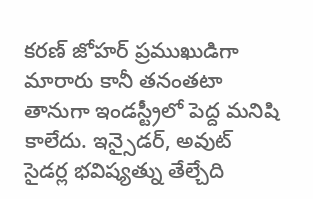కరణ్ జోహర్ ప్రముఖుడిగా మారారు కానీ తనంతటా తానుగా ఇండస్ట్రీలో పెద్ద మనిషి కాలేదు. ఇన్సైడర్, అవుట్ సైడర్ల భవిష్యత్ను తేల్చేది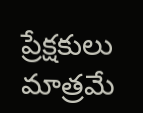ప్రేక్షకులు మాత్రమే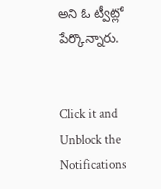అని ఓ ట్వీట్లో పేర్కొన్నారు.


Click it and Unblock the Notifications